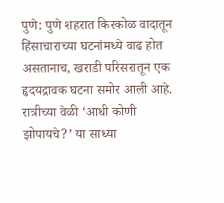पुणे: पुणे शहरात किरकोळ वादातून हिंसाचाराच्या घटनांमध्ये वाढ होत असतानाच, खराडी परिसरातून एक हृदयद्रावक घटना समोर आली आहे. रात्रीच्या वेळी ‘आधी कोणी झोपायचे?’ या साध्या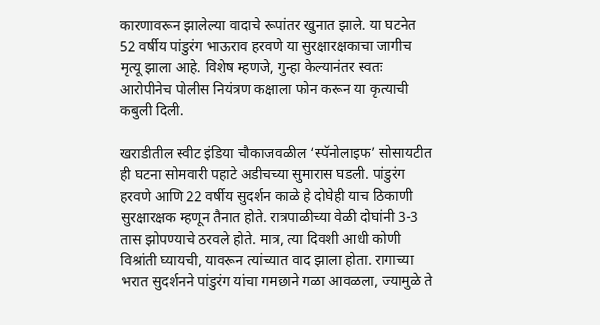कारणावरून झालेल्या वादाचे रूपांतर खुनात झाले. या घटनेत 52 वर्षीय पांडुरंग भाऊराव हरवणे या सुरक्षारक्षकाचा जागीच मृत्यू झाला आहे. विशेष म्हणजे, गुन्हा केल्यानंतर स्वतः आरोपीनेच पोलीस नियंत्रण कक्षाला फोन करून या कृत्याची कबुली दिली.

खराडीतील स्वीट इंडिया चौकाजवळील ‘स्पॅनोलाइफ’ सोसायटीत ही घटना सोमवारी पहाटे अडीचच्या सुमारास घडली. पांडुरंग हरवणे आणि 22 वर्षीय सुदर्शन काळे हे दोघेही याच ठिकाणी सुरक्षारक्षक म्हणून तैनात होते. रात्रपाळीच्या वेळी दोघांनी 3-3 तास झोपण्याचे ठरवले होते. मात्र, त्या दिवशी आधी कोणी विश्रांती घ्यायची, यावरून त्यांच्यात वाद झाला होता. रागाच्या भरात सुदर्शनने पांडुरंग यांचा गमछाने गळा आवळला, ज्यामुळे ते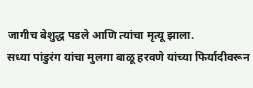जागीच बेशुद्ध पडले आणि त्यांचा मृत्यू झाला.
सध्या पांडुरंग यांचा मुलगा बाळू हरवणे यांच्या फिर्यादीवरून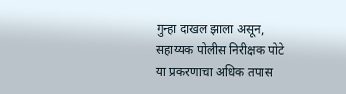गुन्हा दाखल झाला असून, सहाय्यक पोलीस निरीक्षक पोटे या प्रकरणाचा अधिक तपास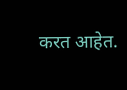करत आहेत.